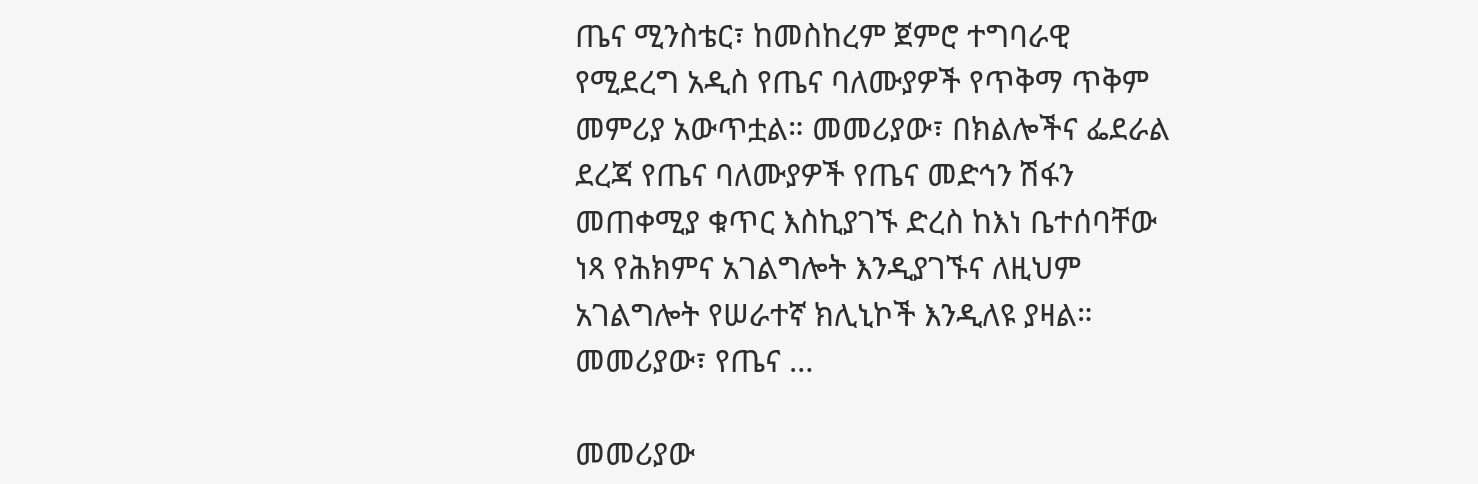ጤና ሚንስቴር፣ ከመስከረም ጀምሮ ተግባራዊ የሚደረግ አዲስ የጤና ባለሙያዎች የጥቅማ ጥቅም መምሪያ አውጥቷል። መመሪያው፣ በክልሎችና ፌደራል ደረጃ የጤና ባለሙያዎች የጤና መድኅን ሽፋን መጠቀሚያ ቁጥር እስኪያገኙ ድረስ ከእነ ቤተሰባቸው ነጻ የሕክምና አገልግሎት እንዲያገኙና ለዚህም አገልግሎት የሠራተኛ ክሊኒኮች እንዲለዩ ያዛል። መመሪያው፣ የጤና …

መመሪያው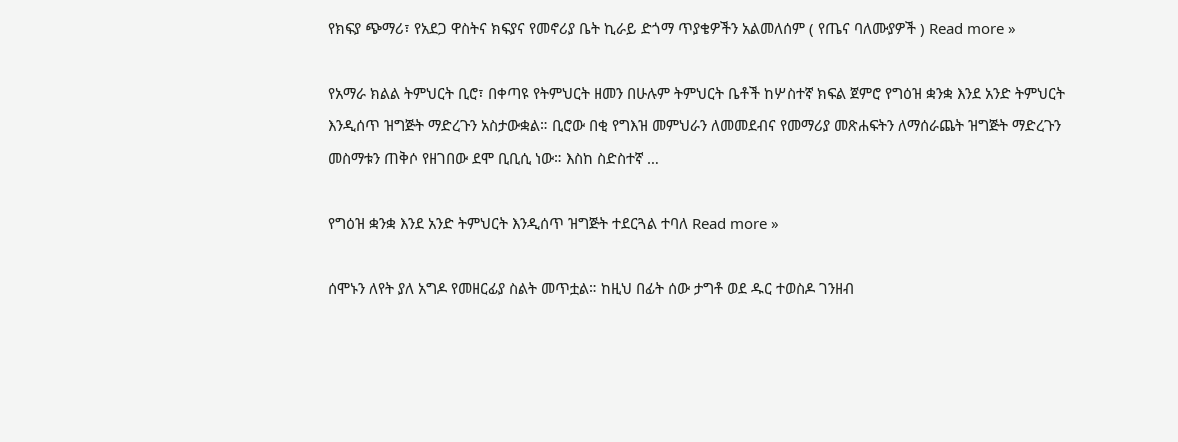የክፍያ ጭማሪ፣ የአደጋ ዋስትና ክፍያና የመኖሪያ ቤት ኪራይ ድጎማ ጥያቄዎችን አልመለሰም ( የጤና ባለሙያዎች ) Read more »

የአማራ ክልል ትምህርት ቢሮ፣ በቀጣዩ የትምህርት ዘመን በሁሉም ትምህርት ቤቶች ከሦስተኛ ክፍል ጀምሮ የግዕዝ ቋንቋ እንደ አንድ ትምህርት እንዲሰጥ ዝግጅት ማድረጉን አስታውቋል። ቢሮው በቂ የግእዝ መምህራን ለመመደብና የመማሪያ መጽሐፍትን ለማሰራጨት ዝግጅት ማድረጉን መስማቱን ጠቅሶ የዘገበው ደሞ ቢቢሲ ነው። እስከ ስድስተኛ …

የግዕዝ ቋንቋ እንደ አንድ ትምህርት እንዲሰጥ ዝግጅት ተደርጓል ተባለ Read more »

ሰሞኑን ለየት ያለ አግዶ የመዘርፊያ ስልት መጥቷል። ከዚህ በፊት ሰው ታግቶ ወደ ዱር ተወስዶ ገንዘብ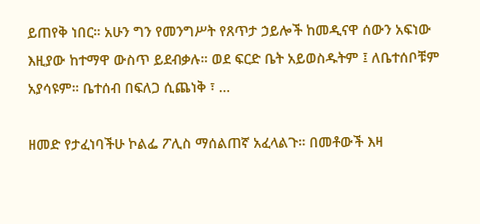ይጠየቅ ነበር። አሁን ግን የመንግሥት የጸጥታ ኃይሎች ከመዲናዋ ሰውን አፍነው እዚያው ከተማዋ ውስጥ ይደብቃሉ። ወደ ፍርድ ቤት አይወስዱትም ፤ ለቤተሰቦቹም አያሳዩም። ቤተሰብ በፍለጋ ሲጨነቅ ፣ …

ዘመድ የታፈነባችሁ ኮልፌ ፖሊስ ማሰልጠኛ አፈላልጉ። በመቶውች እዛ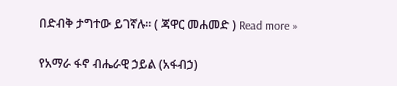በድብቅ ታግተው ይገኛሉ። ( ጃዋር መሐመድ ) Read more »

የአማራ ፋኖ ብሔራዊ ኃይል (አፋብኃ)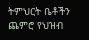ትምህርት ቤቶችን ጨምሮ የህዝብ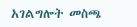አገልግሎት መስጫ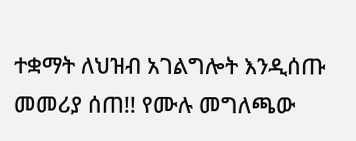ተቋማት ለህዝብ አገልግሎት እንዲሰጡ መመሪያ ሰጠ!! የሙሉ መግለጫው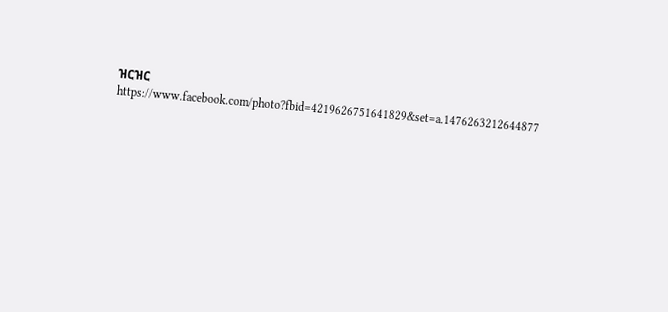ዝርዝር  https://www.facebook.com/photo?fbid=4219626751641829&set=a.1476263212644877